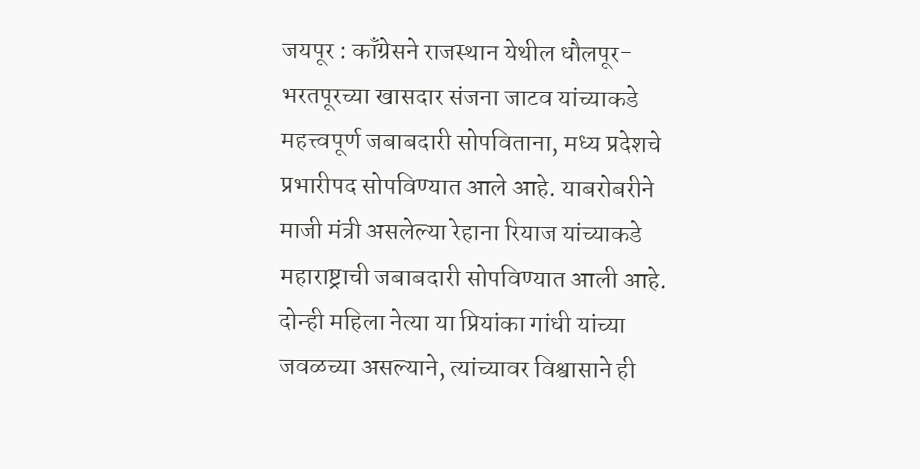जयपूर : कॉंग्रेसने राजस्थान येथील धौलपूर-भरतपूरच्या खासदार संजना जाटव यांच्याकडे महत्त्वपूर्ण जबाबदारी सोपविताना, मध्य प्रदेशचे प्रभारीपद सोपविण्यात आले आहे. याबरोबरीने माजी मंत्री असलेल्या रेहाना रियाज यांच्याकडे महाराष्ट्राची जबाबदारी सोपविण्यात आली आहे. दोन्ही महिला नेत्या या प्रियांका गांधी यांच्या जवळच्या असल्याने, त्यांच्यावर विश्वासाने ही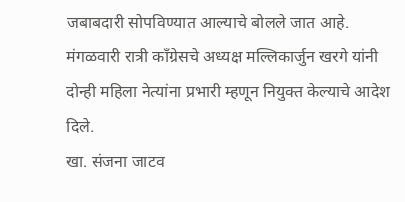जबाबदारी सोपविण्यात आल्याचे बोलले जात आहे. मंगळवारी रात्री कॉंग्रेसचे अध्यक्ष मल्लिकार्जुन खरगे यांनी दोन्ही महिला नेत्यांना प्रभारी म्हणून नियुक्त केल्याचे आदेश दिले.
खा. संजना जाटव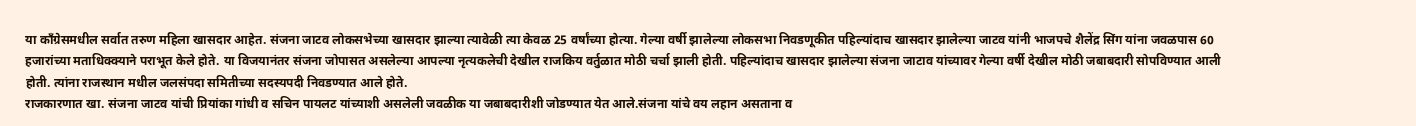या कॉंग्रेसमधील सर्वात तरुण महिला खासदार आहेत. संजना जाटव लोकसभेच्या खासदार झाल्या त्यावेळी त्या केवळ 25 वर्षांच्या होत्या. गेल्या वर्षी झालेल्या लोकसभा निवडणूकीत पहिल्यांदाच खासदार झालेल्या जाटव यांनी भाजपचे शैलेंद्र सिंग यांना जवळपास 60 हजारांच्या मताधिक्क्याने पराभूत केले होते. या विजयानंतर संजना जोपासत असलेल्या आपल्या नृत्यकलेची देखील राजकिय वर्तुळात मोठी चर्चा झाली होती. पहिल्यांदाच खासदार झालेल्या संजना जाटाव यांच्यावर गेल्या वर्षी देखील मोठी जबाबदारी सोपविण्यात आली होती. त्यांना राजस्थान मधील जलसंपदा समितीच्या सदस्यपदी निवडण्यात आले होते.
राजकारणात खा. संजना जाटव यांची प्रियांका गांधी व सचिन पायलट यांच्याशी असलेली जवळीक या जबाबदारीशी जोडण्यात येत आले.संजना यांचे वय लहान असताना व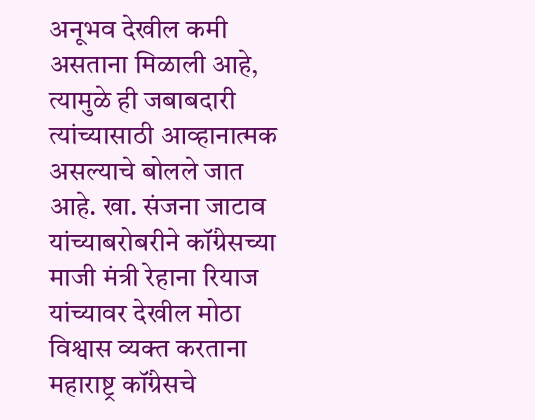अनूभव देखील कमी असताना मिळाली आहे, त्यामुळे ही जबाबदारी त्यांच्यासाठी आव्हानात्मक असल्याचे बोलले जात आहे. खा. संजना जाटाव यांच्याबरोबरीने कॉंग्रेसच्या माजी मंत्री रेहाना रियाज यांच्यावर देखील मोठा विश्वास व्यक्त करताना महाराष्ट्र कॉंग्रेसचे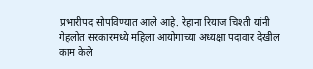प्रभारीपद सोपविण्यात आले आहे. रेहाना रियाज चिश्ती यांनी गेहलोत सरकारमध्ये महिला आयोगाच्या अध्यक्षा पदावार देखील काम केले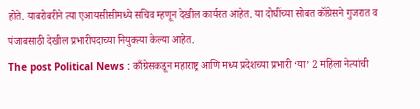होते. याबरोबरीने त्या एआयसीसीमध्ये सचिव म्हणून देखील कार्यरत आहेत. या दोघींच्या सोबत कॉंग्रेसने गुजरात व पंजाबसाठी देखील प्रभारीपदाच्या नियुक्त्या केल्या आहेत.
The post Political News : काँग्रेसकडून महाराष्ट्र आणि मध्य प्रदेशच्या प्रभारी ‘या’ 2 महिला नेत्यांची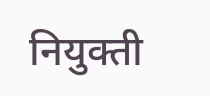नियुक्ती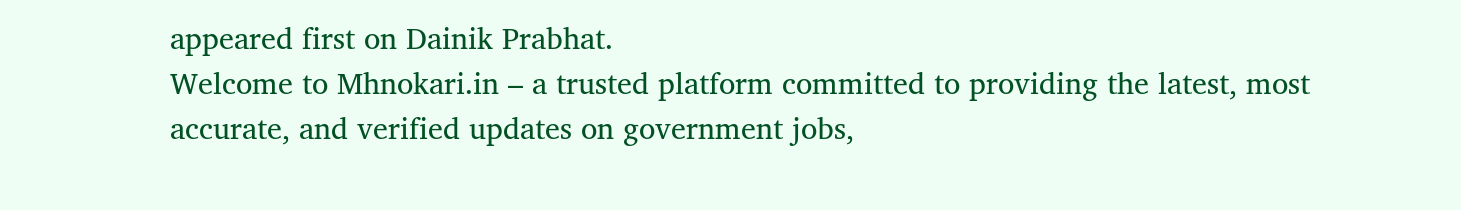appeared first on Dainik Prabhat.
Welcome to Mhnokari.in – a trusted platform committed to providing the latest, most accurate, and verified updates on government jobs,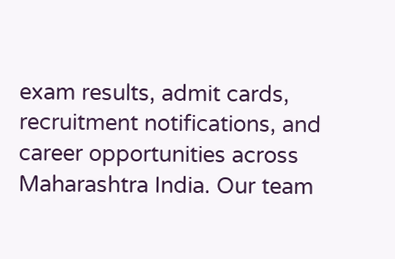exam results, admit cards, recruitment notifications, and career opportunities across Maharashtra India. Our team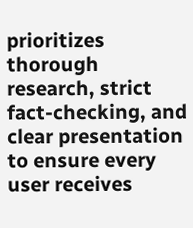prioritizes thorough research, strict fact-checking, and clear presentation to ensure every user receives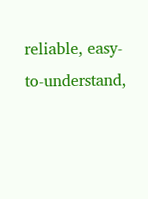reliable, easy-to-understand,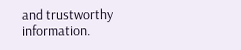and trustworthy information.